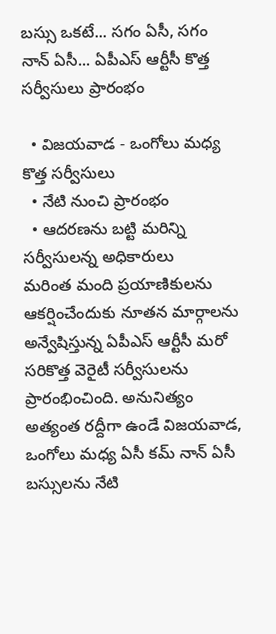బస్సు ఒకటే... సగం ఏసీ, సగం నాన్ ఏసీ... ఏపీఎస్ ఆర్టీసీ కొత్త సర్వీసులు ప్రారంభం

  • విజయవాడ - ఒంగోలు మధ్య కొత్త సర్వీసులు
  • నేటి నుంచి ప్రారంభం
  • ఆదరణను బట్టి మరిన్ని సర్వీసులన్న అధికారులు
మరింత మంది ప్రయాణికులను ఆకర్షించేందుకు నూతన మార్గాలను అన్వేషిస్తున్న ఏపీఎస్ ఆర్టీసీ మరో సరికొత్త వెరైటీ సర్వీసులను ప్రారంభించింది. అనునిత్యం అత్యంత రద్దీగా ఉండే విజయవాడ, ఒంగోలు మధ్య ఏసీ కమ్ నాన్ ఏసీ బస్సులను నేటి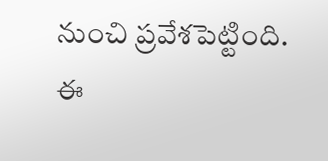నుంచి ప్రవేశపెట్టింది. ఈ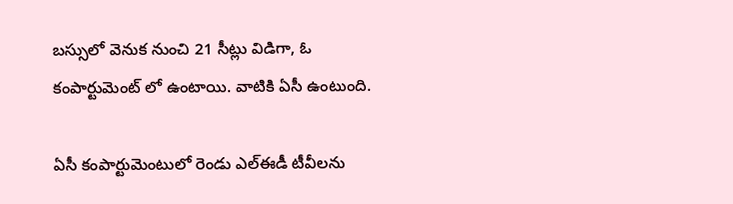బస్సులో వెనుక నుంచి 21 సీట్లు విడిగా, ఓ కంపార్టుమెంట్ లో ఉంటాయి. వాటికి ఏసీ ఉంటుంది.

ఏసీ కంపార్టుమెంటులో రెండు ఎల్ఈడీ టీవీలను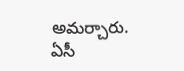అమర్చారు. ఏసీ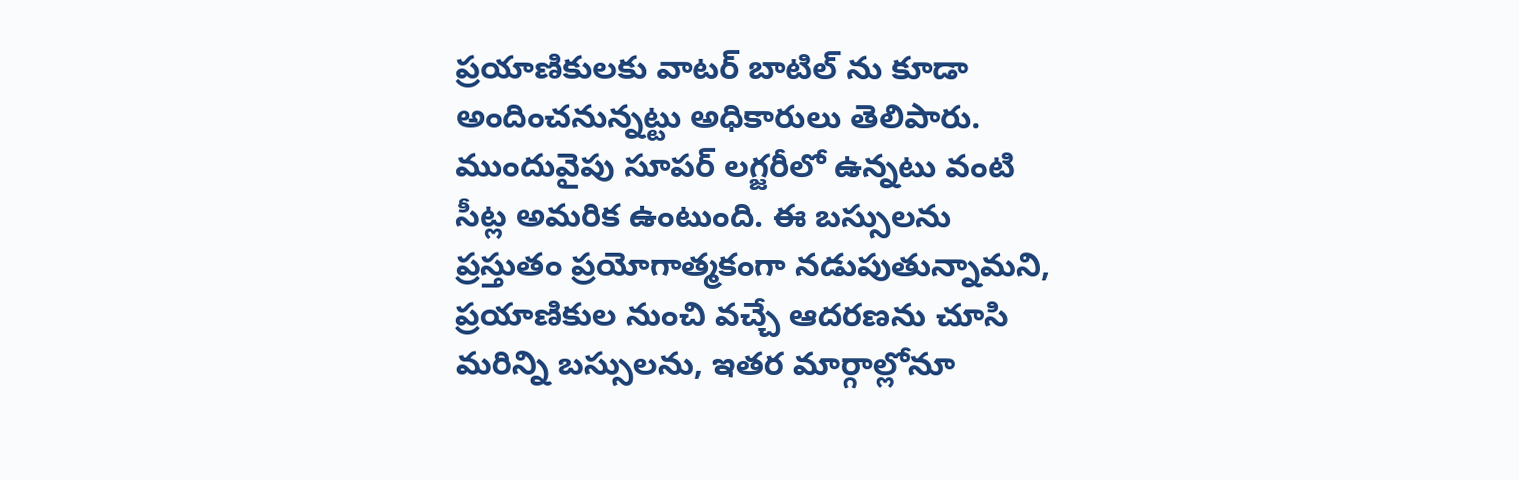ప్రయాణికులకు వాటర్ బాటిల్ ను కూడా అందించనున్నట్టు అధికారులు తెలిపారు. ముందువైపు సూపర్ లగ్జరీలో ఉన్నటు వంటి సీట్ల అమరిక ఉంటుంది. ఈ బస్సులను ప్రస్తుతం ప్రయోగాత్మకంగా నడుపుతున్నామని, ప్రయాణికుల నుంచి వచ్చే ఆదరణను చూసి మరిన్ని బస్సులను, ఇతర మార్గాల్లోనూ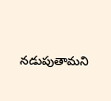నడుపుతామని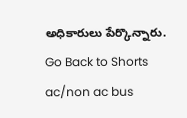అధికారులు పేర్కొన్నారు.
Go Back to Shorts
ac/non ac bus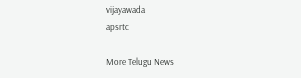vijayawada
apsrtc

More Telugu News